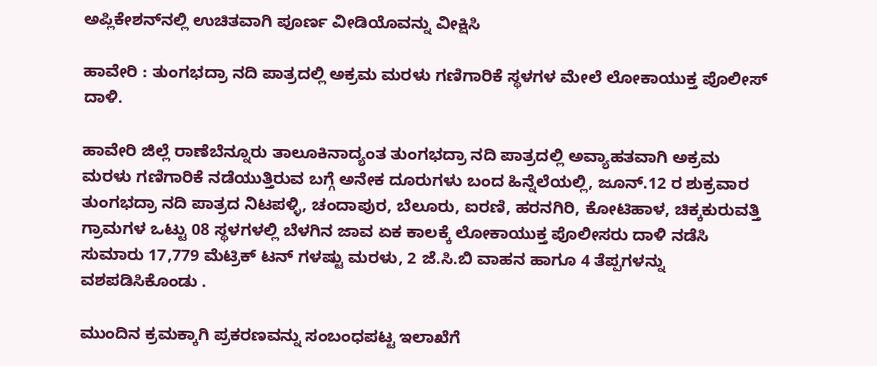ಅಪ್ಲಿಕೇಶನ್‌ನಲ್ಲಿ ಉಚಿತವಾಗಿ ಪೂರ್ಣ ವೀಡಿಯೊವನ್ನು ವೀಕ್ಷಿಸಿ

ಹಾವೇರಿ : ತುಂಗಭದ್ರಾ ನದಿ ಪಾತ್ರದಲ್ಲಿ ಅಕ್ರಮ ಮರಳು ಗಣಿಗಾರಿಕೆ ಸ್ಥಳಗಳ ಮೇಲೆ ಲೋಕಾಯುಕ್ತ ಪೊಲೀಸ್ ದಾಳಿ.

ಹಾವೇರಿ ಜಿಲ್ಲೆ ರಾಣೆಬೆನ್ನೂರು ತಾಲೂಕಿನಾದ್ಯಂತ ತುಂಗಭದ್ರಾ ನದಿ ಪಾತ್ರದಲ್ಲಿ ಅವ್ಯಾಹತವಾಗಿ ಅಕ್ರಮ ಮರಳು ಗಣಿಗಾರಿಕೆ ನಡೆಯುತ್ತಿರುವ ಬಗ್ಗೆ ಅನೇಕ ದೂರುಗಳು ಬಂದ ಹಿನ್ನೆಲೆಯಲ್ಲಿ, ಜೂನ್.12 ರ ಶುಕ್ರವಾರ ತುಂಗಭದ್ರಾ ನದಿ ಪಾತ್ರದ ನಿಟಪಳ್ಳಿ, ಚಂದಾಪುರ, ಬೆಲೂರು, ಐರಣಿ, ಹರನಗಿರಿ, ಕೋಟಿಹಾಳ, ಚಿಕ್ಕಕುರುವತ್ತಿ ಗ್ರಾಮಗಳ ಒಟ್ಟು 08 ಸ್ಥಳಗಳಲ್ಲಿ ಬೆಳಗಿನ ಜಾವ ಏಕ ಕಾಲಕ್ಕೆ ಲೋಕಾಯುಕ್ತ ಪೊಲೀಸರು ದಾಳಿ ನಡೆಸಿ ಸುಮಾರು 17,779 ಮೆಟ್ರಿಕ್ ಟನ್ ಗಳಷ್ಟು ಮರಳು, 2 ಜೆ.ಸಿ.ಬಿ ವಾಹನ ಹಾಗೂ 4 ತೆಪ್ಪಗಳನ್ನು ವಶಪಡಿಸಿಕೊಂಡು .

ಮುಂದಿನ ಕ್ರಮಕ್ಕಾಗಿ ಪ್ರಕರಣವನ್ನು ಸಂಬಂಧಪಟ್ಟ ಇಲಾಖೆಗೆ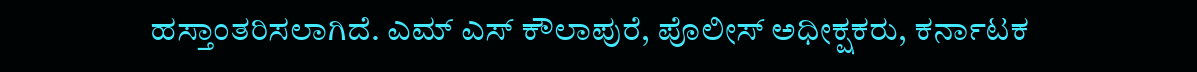ಹಸ್ತಾಂತರಿಸಲಾಗಿದೆ. ಎಮ್ ಎಸ್ ಕೌಲಾಪುರೆ, ಪೊಲೀಸ್ ಅಧೀಕ್ಷಕರು, ಕರ್ನಾಟಕ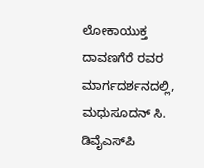ಲೋಕಾಯುಕ್ತ ದಾವಣಗೆರೆ ರವರ ಮಾರ್ಗದರ್ಶನದಲ್ಲಿ, ಮಧುಸೂದನ್ ಸಿ. ಡಿವೈಎಸ್‌ಪಿ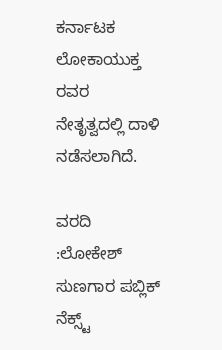ಕರ್ನಾಟಕ ಲೋಕಾಯುಕ್ತ ರವರ ನೇತೃತ್ವದಲ್ಲಿ ದಾಳಿ ನಡೆಸಲಾಗಿದೆ.

ವರದಿ :ಲೋಕೇಶ್ ಸುಣಗಾರ ಪಬ್ಲಿಕ್ ನೆಕ್ಸ್ಟ್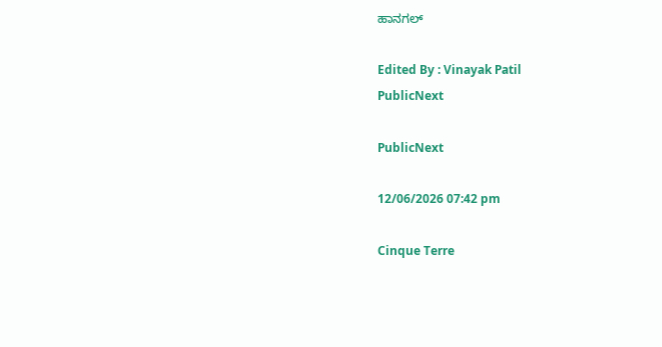ಹಾನಗಲ್

Edited By : Vinayak Patil
PublicNext

PublicNext

12/06/2026 07:42 pm

Cinque Terre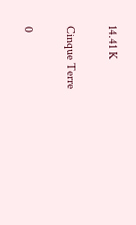14.41 K

Cinque Terre

0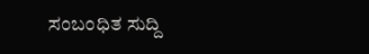ಸಂಬಂಧಿತ ಸುದ್ದಿ